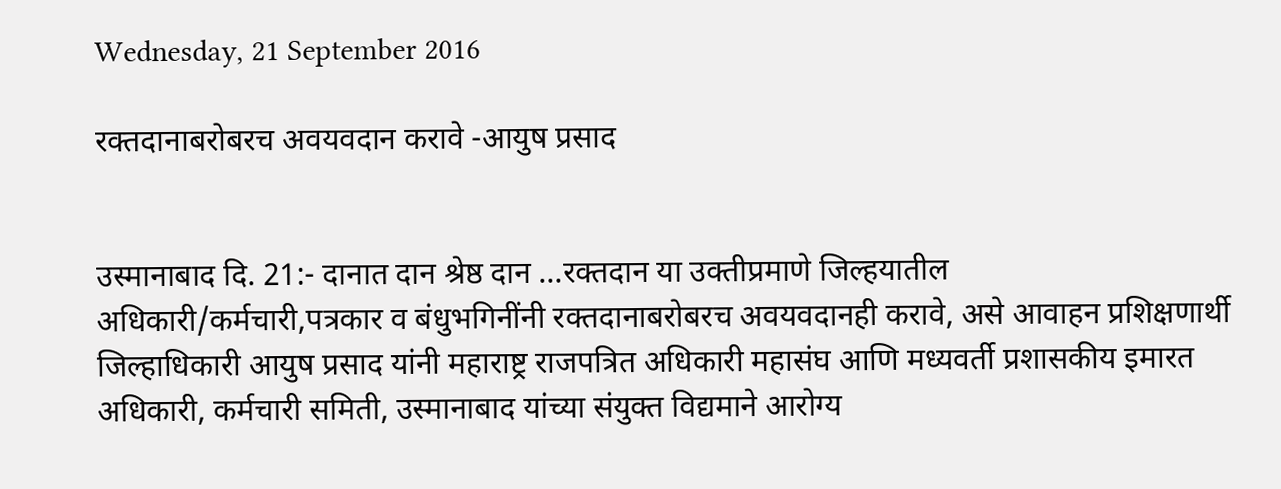Wednesday, 21 September 2016

रक्तदानाबरोबरच अवयवदान करावे -आयुष प्रसाद


उस्मानाबाद दि. 21:- दानात दान श्रेष्ठ दान …रक्तदान या उक्तीप्रमाणे जिल्हयातील अधिकारी/कर्मचारी,पत्रकार व बंधुभगिनींनी रक्तदानाबरोबरच अवयवदानही करावे, असे आवाहन प्रशिक्षणार्थी जिल्हाधिकारी आयुष प्रसाद यांनी महाराष्ट्र राजपत्रित अधिकारी महासंघ आणि मध्यवर्ती प्रशासकीय इमारत अधिकारी, कर्मचारी समिती, उस्मानाबाद यांच्या संयुक्त विद्यमाने आरोग्य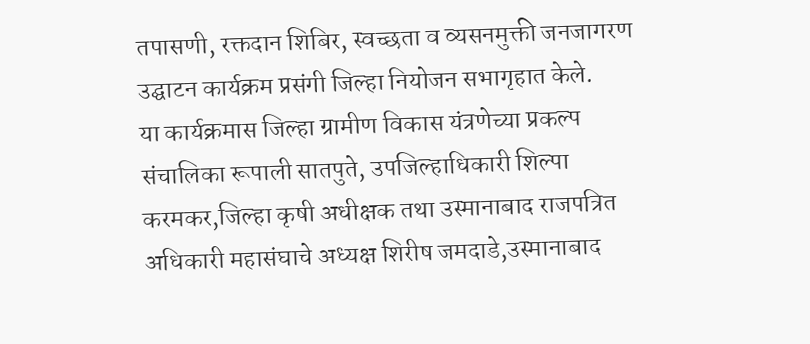तपासणी, रक्तदान शिबिर, स्वच्छता व व्यसनमुक्ती जनजागरण उद्घाटन कार्यक्रम प्रसंगी जिल्हा नियोजन सभागृहात केले.
या कार्यक्रमास जिल्हा ग्रामीण विकास यंत्रणेच्या प्रकल्प संचालिका रूपाली सातपुते, उपजिल्हाधिकारी शिल्पा करमकर,जिल्हा कृषी अधीक्षक तथा उस्मानाबाद राजपत्रित अधिकारी महासंघाचे अध्यक्ष शिरीष जमदाडे,उस्मानाबाद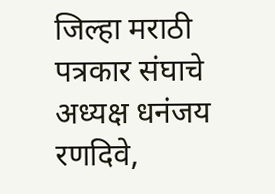जिल्हा मराठी पत्रकार संघाचे अध्यक्ष धनंजय रणदिवे,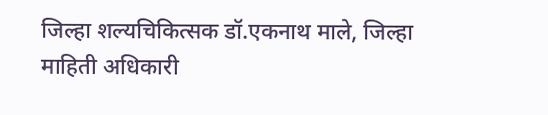जिल्हा शल्यचिकित्सक डॉ.एकनाथ माले, जिल्हा माहिती अधिकारी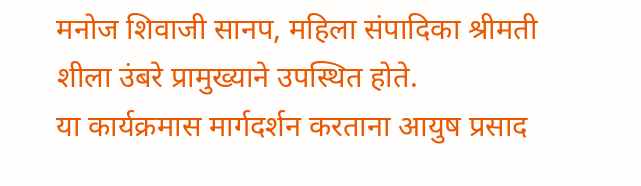मनोज शिवाजी सानप, महिला संपादिका श्रीमती शीला उंबरे प्रामुख्याने उपस्थित होते.
या कार्यक्रमास मार्गदर्शन करताना आयुष प्रसाद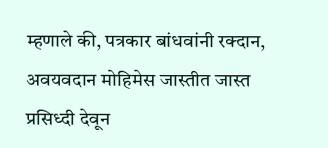म्हणाले की, पत्रकार बांधवांनी रक्दान, अवयवदान मोहिमेस जास्तीत जास्त प्रसिध्दी देवून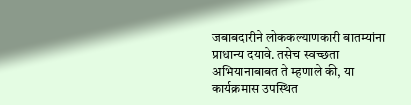जबाबदारीने लोककल्याणकारी बातम्यांना प्राधान्य दयावे. तसेच स्वच्छता अभियानाबाबत ते म्हणाले की, या कार्यक्रमास उपस्थित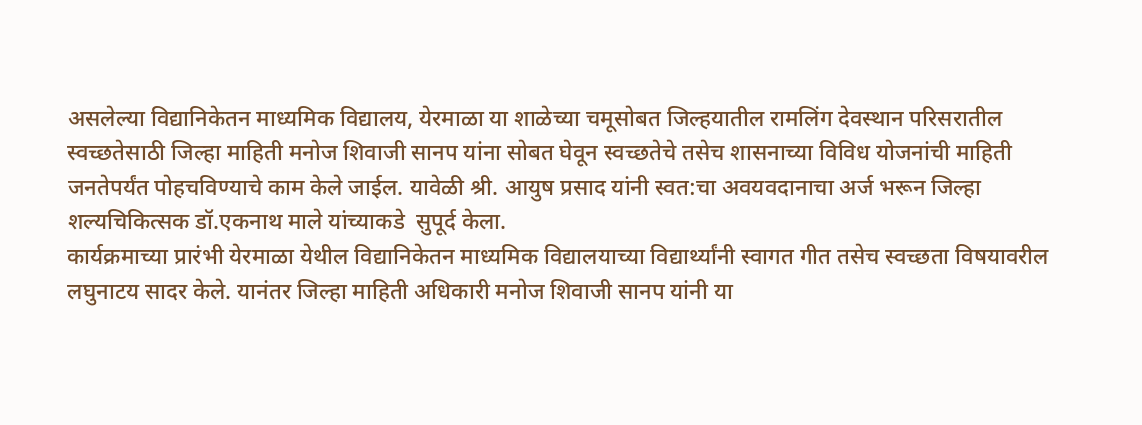असलेल्या विद्यानिकेतन माध्यमिक विद्यालय, येरमाळा या शाळेच्या चमूसोबत जिल्हयातील रामलिंग देवस्थान परिसरातील स्वच्छतेसाठी जिल्हा माहिती मनोज शिवाजी सानप यांना सोबत घेवून स्वच्छतेचे तसेच शासनाच्या विविध योजनांची माहिती जनतेपर्यंत पोहचविण्याचे काम केले जाईल. यावेळी श्री. आयुष प्रसाद यांनी स्वत:चा अवयवदानाचा अर्ज भरून जिल्हा शल्यचिकित्सक डॉ.एकनाथ माले यांच्याकडे  सुपूर्द केला.
कार्यक्रमाच्या प्रारंभी येरमाळा येथील विद्यानिकेतन माध्यमिक विद्यालयाच्या विद्यार्थ्यांनी स्वागत गीत तसेच स्वच्छता विषयावरील लघुनाटय सादर केले. यानंतर जिल्हा माहिती अधिकारी मनोज शिवाजी सानप यांनी या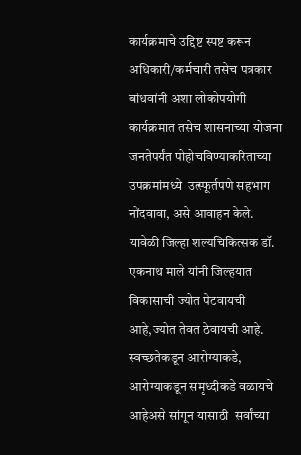कार्यक्रमाचे उद्दिष्ट स्पष्ट करून अधिकारी/कर्मचारी तसेच पत्रकार बांधवांनी अशा लोकोपयोगी कार्यक्रमात तसेच शासनाच्या योजना जनतेपर्यंत पोहोचविण्याकरिताच्या उपक्रमांमध्ये  उत्स्फूर्तपणे सहभाग नोंदवावा, असे आवाहन केले.
यावेळी जिल्हा शल्यचिकित्सक डॉ. एकनाथ माले यांनी जिल्हयात विकासाची ज्योत पेटवायची आहे,ज्योत तेवत ठेवायची आहे. स्वच्छतेकडून आरोग्याकडे, आरोग्याकडून समृध्दीकडे वळायचे आहेअसे सांगून यासाठी  सर्वांच्या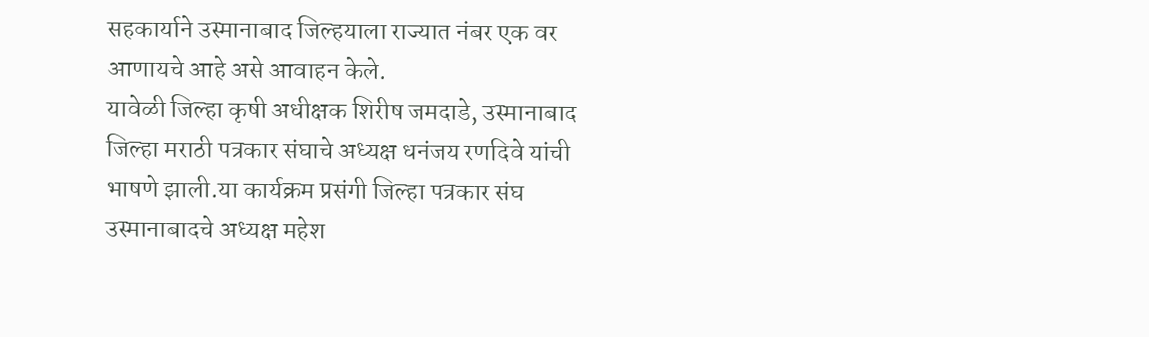सहकार्याने उस्मानाबाद जिल्हयाला राज्यात नंबर एक वर आणायचे आहे असे आवाहन केले.
यावेळी जिल्हा कृषी अधीक्षक शिरीष जमदाडे, उस्मानाबाद जिल्हा मराठी पत्रकार संघाचे अध्यक्ष धनंजय रणदिवे यांची भाषणे झाली.या कार्यक्रम प्रसंगी जिल्हा पत्रकार संघ उस्मानाबादचे अध्यक्ष महेश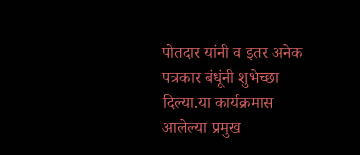पोतदार यांनी व इतर अनेक पत्रकार बंधूंनी शुभेच्छा दिल्या.या कार्यक्रमास आलेल्या प्रमुख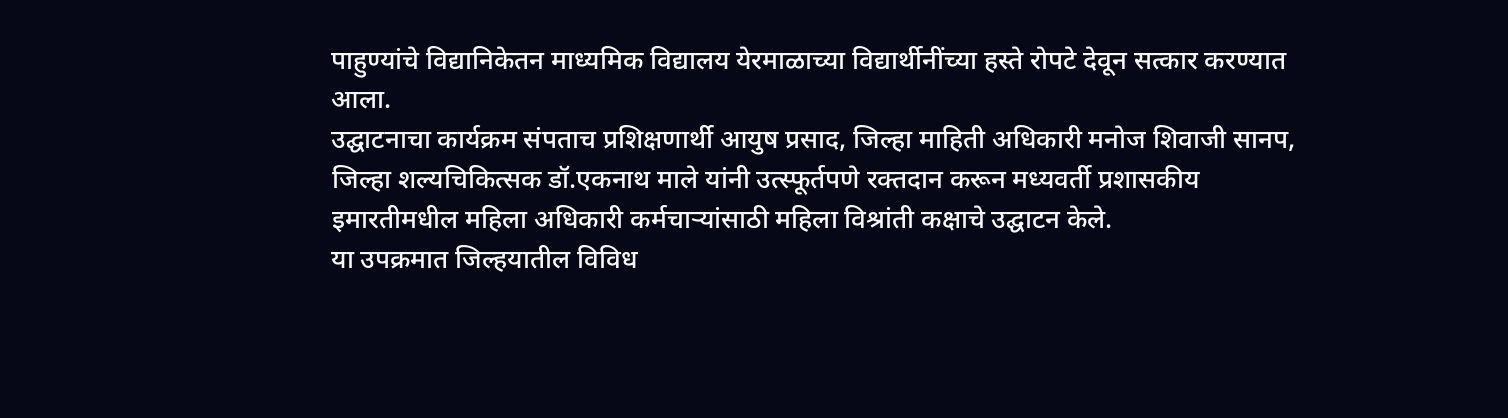पाहुण्यांचे विद्यानिकेतन माध्यमिक विद्यालय येरमाळाच्या विद्यार्थीनींच्या हस्ते रोपटे देवून सत्कार करण्यात आला.
उद्घाटनाचा कार्यक्रम संपताच प्रशिक्षणार्थी आयुष प्रसाद, जिल्हा माहिती अधिकारी मनोज शिवाजी सानप, जिल्हा शल्यचिकित्सक डॉ.एकनाथ माले यांनी उत्स्फूर्तपणे रक्तदान करून मध्यवर्ती प्रशासकीय इमारतीमधील महिला अधिकारी कर्मचाऱ्यांसाठी महिला विश्रांती कक्षाचे उद्घाटन केले.
या उपक्रमात जिल्हयातील विविध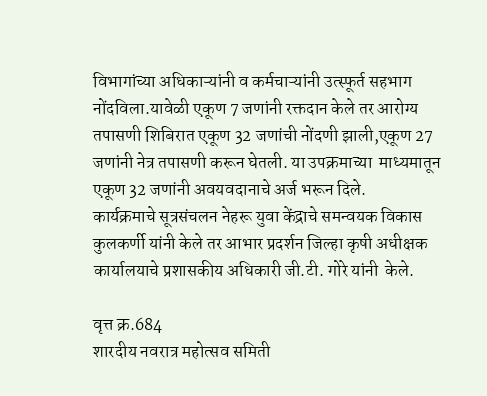विभागांच्या अधिकाऱ्यांनी व कर्मचाऱ्यांनी उत्स्फूर्त सहभाग नोंदविला.यावेळी एकूण 7 जणांनी रक्तदान केले तर आरोग्य तपासणी शिबिरात एकूण 32 जणांची नोंदणी झाली,एकूण 27 जणांनी नेत्र तपासणी करून घेतली. या उपक्रमाच्या  माध्यमातून एकूण 32 जणांनी अवयवदानाचे अर्ज भरून दिले.
कार्यक्रमाचे सूत्रसंचलन नेहरू युवा केंद्राचे समन्वयक विकास कुलकर्णी यांनी केले तर आभार प्रदर्शन जिल्हा कृषी अधीक्षक कार्यालयाचे प्रशासकीय अधिकारी जी.टी. गोरे यांनी  केले.

वृत्त क्र.684
शारदीय नवरात्र महोत्सव समिती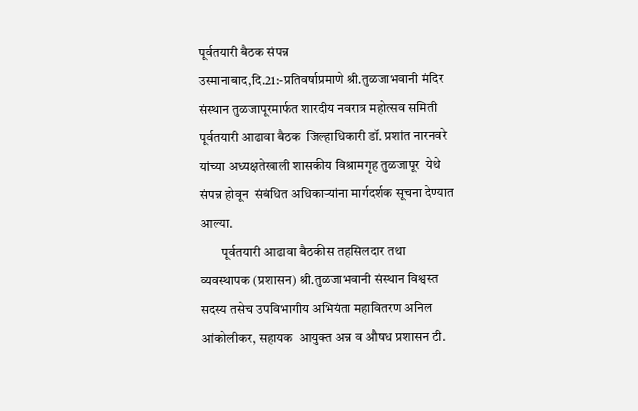पूर्वतयारी बैठक संपन्न
उस्मानाबाद,दि.21:-प्रतिवर्षाप्रमाणे श्री.तुळजाभवानी मंदिर संस्थान तुळजापूरमार्फत शारदीय नवरात्र महोत्सव समिती पूर्वतयारी आढावा बैठक  जिल्हाधिकारी डॉ. प्रशांत नारनवरे यांच्या अध्यक्षतेखाली शासकीय विश्रामगृह तुळजापूर  येथे संपन्न होवून  संबंधित अधिकाऱ्यांना मार्गदर्शक सूचना देण्यात आल्या.
        पूर्वतयारी आढावा बैठकीस तहसिलदार तथा व्यवस्थापक (प्रशासन) श्री.तुळजाभवानी संस्थान विश्वस्त सदस्य तसेच उपविभागीय अभियंता महावितरण अनिल आंकोलीकर, सहायक  आयुक्त अन्न व औषध प्रशासन टी.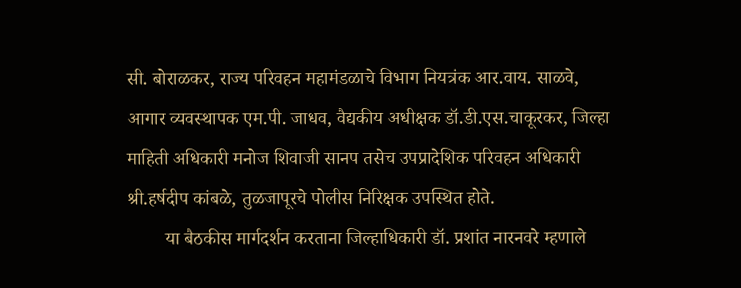सी. बोराळकर, राज्य परिवहन महामंडळाचे विभाग नियत्रंक आर.वाय. साळवे, आगार व्यवस्थापक एम.पी. जाधव, वैद्यकीय अधीक्षक डॉ.डी.एस.चाकूरकर, जिल्हा माहिती अधिकारी मनोज शिवाजी सानप तसेच उपप्रादेशिक परिवहन अधिकारी श्री.हर्षदीप कांबळे, तुळजापूरचे पोलीस निरिक्षक उपस्थित होते.
        या बैठकीस मार्गदर्शन करताना जिल्हाधिकारी डॉ. प्रशांत नारनवरे म्हणाले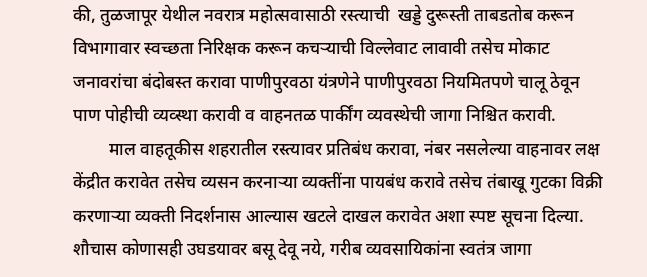की, तुळजापूर येथील नवरात्र महोत्सवासाठी रस्त्याची  खड्डे दुरूस्ती ताबडतोब करून विभागावार स्वच्छता निरिक्षक करून कचऱ्याची विल्लेवाट लावावी तसेच मोकाट जनावरांचा बंदोबस्त करावा पाणीपुरवठा यंत्रणेने पाणीपुरवठा नियमितपणे चालू ठेवून पाण पोहीची व्यव्स्था करावी व वाहनतळ पार्कींग व्यवस्थेची जागा निश्चित करावी.
        माल वाहतूकीस शहरातील रस्त्यावर प्रतिबंध करावा, नंबर नसलेल्या वाहनावर लक्ष केंद्रीत करावेत तसेच व्यसन करनाऱ्या व्यक्तींना पायबंध करावे तसेच तंबाखू गुटका विक्री करणाऱ्या व्यक्ती निदर्शनास आल्यास खटले दाखल करावेत अशा स्पष्ट सूचना दिल्या. शौचास कोणासही उघडयावर बसू देवू नये, गरीब व्यवसायिकांना स्वतंत्र जागा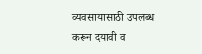व्यवसायासाठी उपलब्ध करून दयावी व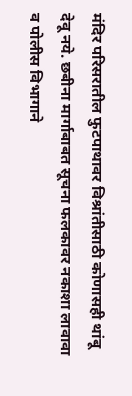मंदिर परिसरातील फुटपाथावर विश्रांतीसाठी कोणासही थांबू देवू नये. छबीना मार्गाबाबत सूचना फलकावर नकाशा लावावा व पोलीस विभागाने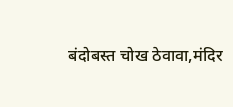बंदोबस्त चोख ठेवावा,मंदिर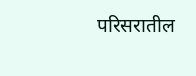परिसरातील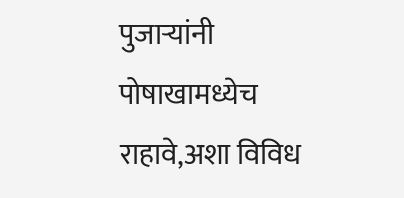पुजाऱ्यांनी पोषाखामध्येच राहावे,अशा विविध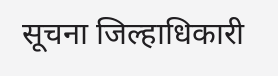सूचना जिल्हाधिकारी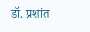डॉ. प्रशांत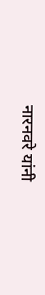नारनवरे यांनी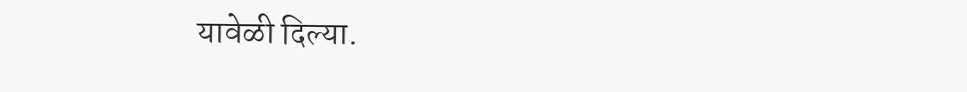यावेळी दिल्या.